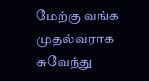மேற்கு வங்க முதல்வராக சுவேந்து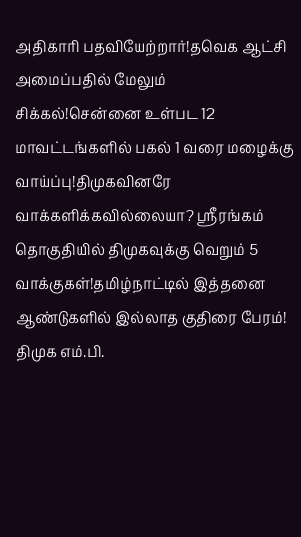அதிகாரி பதவியேற்றார்!தவெக ஆட்சி அமைப்பதில் மேலும் சிக்கல்!சென்னை உள்பட 12 மாவட்டங்களில் பகல் 1 வரை மழைக்கு வாய்ப்பு!திமுகவினரே வாக்களிக்கவில்லையா? ஸ்ரீரங்கம் தொகுதியில் திமுகவுக்கு வெறும் 5 வாக்குகள்!தமிழ்நாட்டில் இத்தனை ஆண்டுகளில் இல்லாத குதிரை பேரம்! திமுக எம்.பி.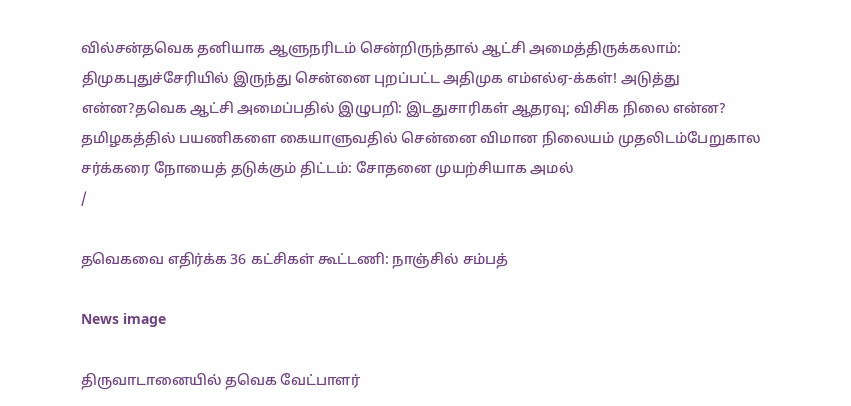வில்சன்தவெக தனியாக ஆளுநரிடம் சென்றிருந்தால் ஆட்சி அமைத்திருக்கலாம்: திமுகபுதுச்சேரியில் இருந்து சென்னை புறப்பட்ட அதிமுக எம்எல்ஏ-க்கள்! அடுத்து என்ன?தவெக ஆட்சி அமைப்பதில் இழுபறி: இடதுசாரிகள் ஆதரவு; விசிக நிலை என்ன? தமிழகத்தில் பயணிகளை கையாளுவதில் சென்னை விமான நிலையம் முதலிடம்பேறுகால சர்க்கரை நோயைத் தடுக்கும் திட்டம்: சோதனை முயற்சியாக அமல்
/

தவெகவை எதிர்க்க 36 கட்சிகள் கூட்டணி: நாஞ்சில் சம்பத்

News image

திருவாடானையில் தவெக வேட்பாளர்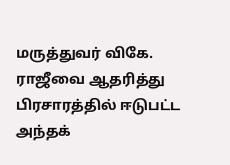மருத்துவர் விகே. ராஜீவை ஆதரித்து பிரசாரத்தில் ஈடுபட்ட அந்தக்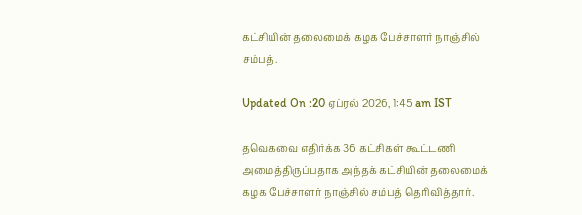கட்சியின் தலைமைக் கழக பேச்சாளர் நாஞ்சில் சம்பத்.

Updated On :20 ஏப்ரல் 2026, 1:45 am IST

தவெகவை எதிர்க்க 36 கட்சிகள் கூட்டணி அமைத்திருப்பதாக அந்தக் கட்சியின் தலைமைக் கழக பேச்சாளர் நாஞ்சில் சம்பத் தெரிவித்தார்.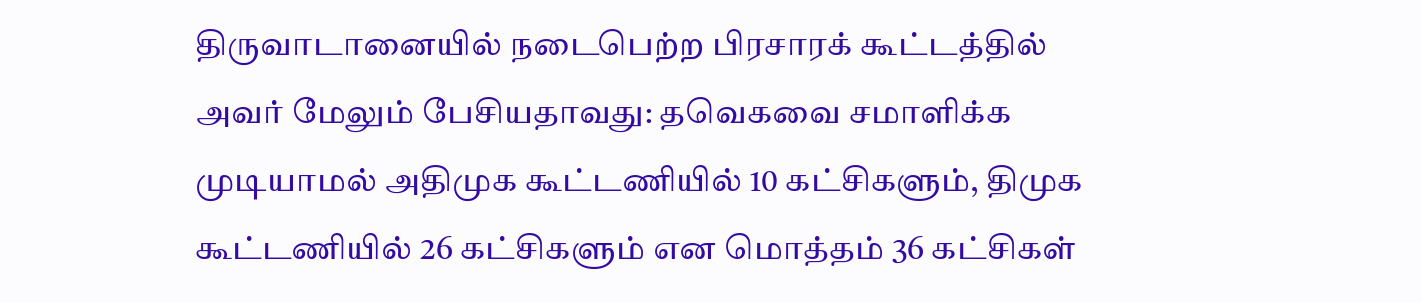திருவாடானையில் நடைபெற்ற பிரசாரக் கூட்டத்தில் அவர் மேலும் பேசியதாவது: தவெகவை சமாளிக்க முடியாமல் அதிமுக கூட்டணியில் 10 கட்சிகளும், திமுக கூட்டணியில் 26 கட்சிகளும் என மொத்தம் 36 கட்சிகள்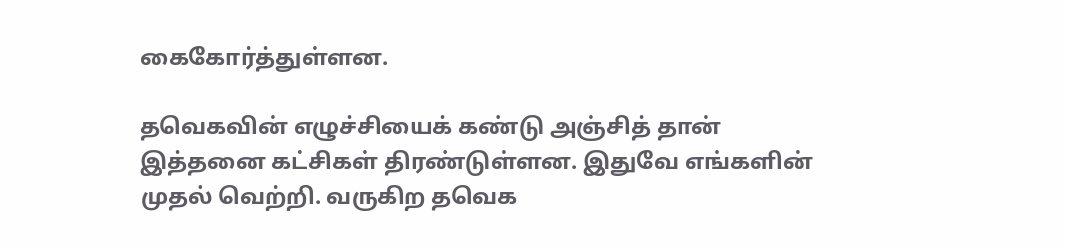கைகோர்த்துள்ளன.

தவெகவின் எழுச்சியைக் கண்டு அஞ்சித் தான் இத்தனை கட்சிகள் திரண்டுள்ளன. இதுவே எங்களின் முதல் வெற்றி. வருகிற தவெக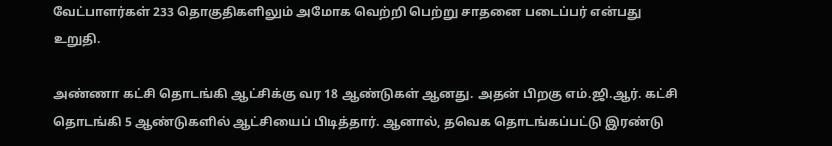வேட்பாளர்கள் 233 தொகுதிகளிலும் அமோக வெற்றி பெற்று சாதனை படைப்பர் என்பது உறுதி.

அண்ணா கட்சி தொடங்கி ஆட்சிக்கு வர 18 ஆண்டுகள் ஆனது. அதன் பிறகு எம்.ஜி.ஆர். கட்சி தொடங்கி 5 ஆண்டுகளில் ஆட்சியைப் பிடித்தார். ஆனால், தவெக தொடங்கப்பட்டு இரண்டு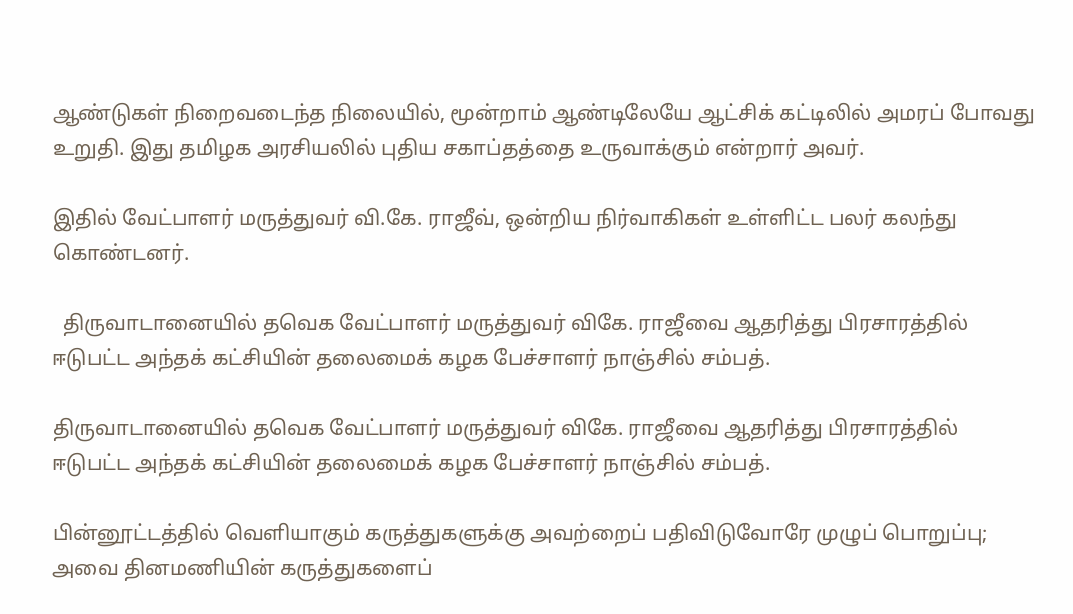ஆண்டுகள் நிறைவடைந்த நிலையில், மூன்றாம் ஆண்டிலேயே ஆட்சிக் கட்டிலில் அமரப் போவது உறுதி. இது தமிழக அரசியலில் புதிய சகாப்தத்தை உருவாக்கும் என்றார் அவர்.

இதில் வேட்பாளர் மருத்துவர் வி.கே. ராஜீவ், ஒன்றிய நிர்வாகிகள் உள்ளிட்ட பலர் கலந்து கொண்டனர்.

  திருவாடானையில் தவெக வேட்பாளர் மருத்துவர் விகே. ராஜீவை ஆதரித்து பிரசாரத்தில் ஈடுபட்ட அந்தக் கட்சியின் தலைமைக் கழக பேச்சாளர் நாஞ்சில் சம்பத்.

திருவாடானையில் தவெக வேட்பாளர் மருத்துவர் விகே. ராஜீவை ஆதரித்து பிரசாரத்தில் ஈடுபட்ட அந்தக் கட்சியின் தலைமைக் கழக பேச்சாளர் நாஞ்சில் சம்பத்.

பின்னூட்டத்தில் வெளியாகும் கருத்துகளுக்கு அவற்றைப் பதிவிடுவோரே முழுப் பொறுப்பு; அவை தினமணியின் கருத்துகளைப்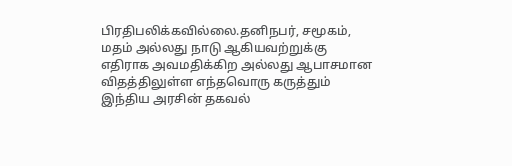பிரதிபலிக்கவில்லை.தனிநபர், சமூகம், மதம் அல்லது நாடு ஆகியவற்றுக்கு எதிராக அவமதிக்கிற அல்லது ஆபாசமான விதத்திலுள்ள எந்தவொரு கருத்தும் இந்திய அரசின் தகவல்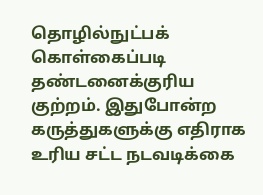தொழில்நுட்பக் கொள்கைப்படி தண்டனைக்குரிய குற்றம். இதுபோன்ற கருத்துகளுக்கு எதிராக உரிய சட்ட நடவடிக்கை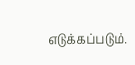எடுக்கப்படும்.